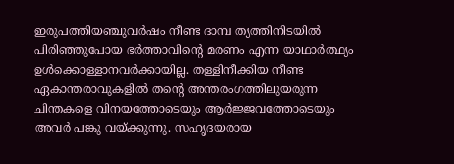ഇരുപത്തിയഞ്ചുവർഷം നീണ്ട ദാമ്പ ത്യത്തിനിടയിൽ പിരിഞ്ഞുപോയ ഭർത്താവിന്റെ മരണം എന്ന യാഥാർത്ഥ്യം ഉൾക്കൊള്ളാനവർക്കായില്ല. തള്ളിനീക്കിയ നീണ്ട ഏകാന്തരാവുകളിൽ തന്റെ അന്തരംഗത്തിലുയരുന്ന ചിന്തകളെ വിനയത്തോടെയും ആർജ്ജവത്തോടെയും അവർ പങ്കു വയ്ക്കുന്നു. സഹൃദയരായ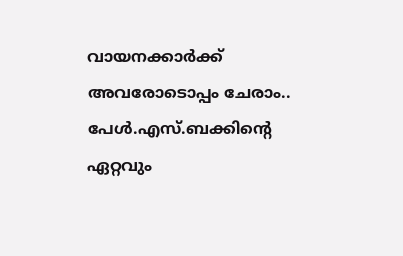വായനക്കാർക്ക് അവരോടൊപ്പം ചേരാം.. പേൾ.എസ്.ബക്കിന്റെ ഏറ്റവും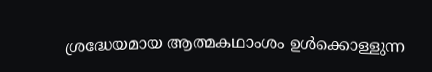ശ്രദ്ധേയമായ ആത്മകഥാംശം ഉൾക്കൊള്ളുന്ന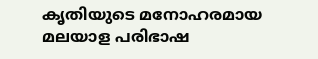കൃതിയുടെ മനോഹരമായ മലയാള പരിഭാഷ